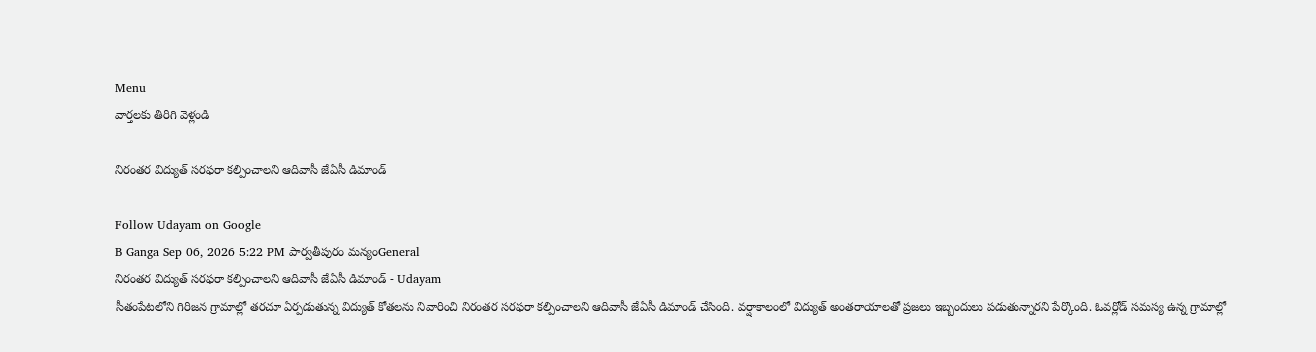Menu
వార్తలకు తిరిగి వెళ్లండి

నిరంతర విద్యుత్ సరఫరా కల్పించాలని ఆదివాసీ జేఏసీ డిమాండ్

Follow Udayam on Google
B Ganga Sep 06, 2026 5:22 PM పార్వతీపురం మన్యంGeneral
నిరంతర విద్యుత్ సరఫరా కల్పించాలని ఆదివాసీ జేఏసీ డిమాండ్ - Udayam
సీతంపేటలోని గిరిజన గ్రామాల్లో తరచూ ఏర్పడుతున్న విద్యుత్ కోతలను నివారించి నిరంతర సరఫరా కల్పించాలని ఆదివాసీ జేఏసీ డిమాండ్ చేసింది. వర్షాకాలంలో విద్యుత్ అంతరాయాలతో ప్రజలు ఇబ్బందులు పడుతున్నారని పేర్కొంది. ఓవర్లోడ్ సమస్య ఉన్న గ్రామాల్లో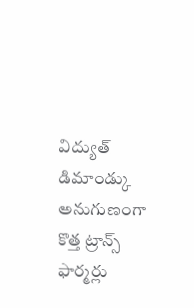విద్యుత్ డిమాండ్కు అనుగుణంగా కొత్త ట్రాన్స్ ఫార్మర్లు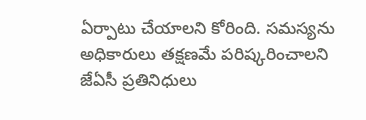ఏర్పాటు చేయాలని కోరింది. సమస్యను అధికారులు తక్షణమే పరిష్కరించాలని జేఏసీ ప్రతినిధులు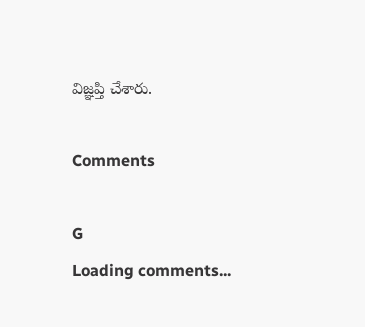విజ్ఞప్తి చేశారు.

Comments

G
Loading comments...